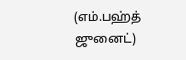(எம்.பஹ்த் ஜுனைட்)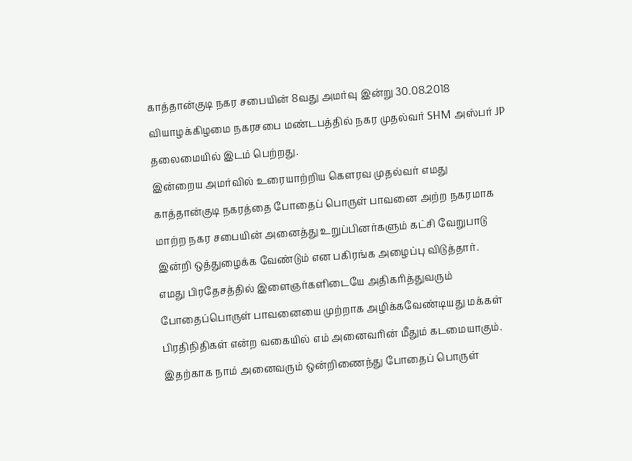காத்தான்குடி நகர சபையின் 8வது அமர்வு இன்று 30.08.2018 வியாழக்கிழமை நகரசபை மண்டபத்தில் நகர முதல்வர் SHM அஸ்பர் JP தலைமையில் இடம் பெற்றது.
இன்றைய அமர்வில் உரையாற்றிய கெளரவ முதல்வர் எமது காத்தான்குடி நகரத்தை போதைப் பொருள் பாவனை அற்ற நகரமாக மாற்ற நகர சபையின் அனைத்து உறுப்பினர்களும் கட்சி வேறுபாடு இன்றி ஒத்துழைக்க வேண்டும் என பகிரங்க அழைப்பு விடுத்தார்.
எமது பிரதேசத்தில் இளைஞர்களிடையே அதிகரித்துவரும் போதைப்பொருள் பாவனையை முற்றாக அழிக்கவேண்டியது மக்கள் பிரதிநிதிகள் என்ற வகையில் எம் அனைவரின் மீதும் கடமையாகும்.
இதற்காக நாம் அனைவரும் ஒன்றிணைந்து போதைப் பொருள்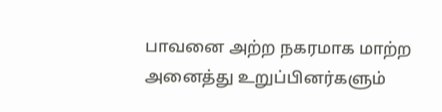பாவனை அற்ற நகரமாக மாற்ற அனைத்து உறுப்பினர்களும்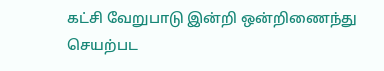கட்சி வேறுபாடு இன்றி ஒன்றிணைந்து செயற்பட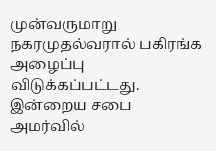முன்வருமாறு நகரமுதல்வரால் பகிரங்க அழைப்பு விடுக்கப்பட்டது.
இன்றைய சபை அமர்வில்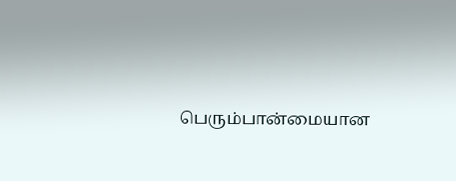பெரும்பான்மையான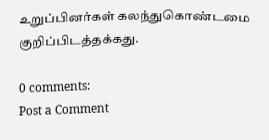உறுப்பினர்கள் கலந்துகொண்டமை குறிப்பிடத்தக்கது.

0 comments:
Post a Comment